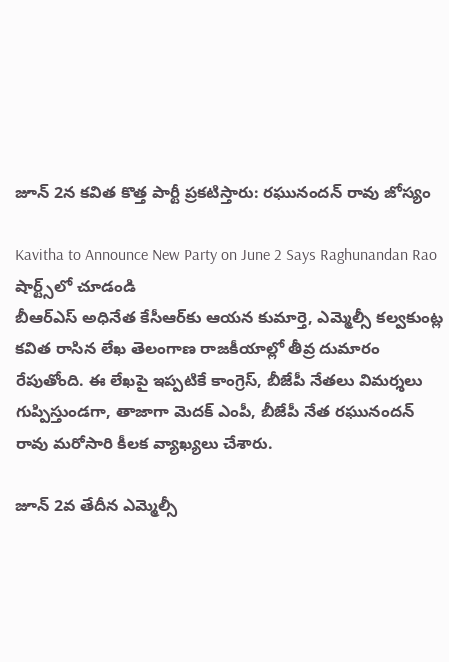జూన్ 2న కవిత కొత్త పార్టీ ప్రకటిస్తారు: రఘునందన్ రావు జోస్యం

Kavitha to Announce New Party on June 2 Says Raghunandan Rao
షార్ట్స్‌లో చూడండి
బీఆర్ఎస్ అధినేత కేసీఆర్‌కు ఆయన కుమార్తె, ఎమ్మెల్సీ కల్వకుంట్ల కవిత రాసిన లేఖ తెలంగాణ రాజకీయాల్లో తీవ్ర దుమారం రేపుతోంది. ఈ లేఖపై ఇప్పటికే కాంగ్రెస్, బీజేపీ నేతలు విమర్శలు గుప్పిస్తుండగా, తాజాగా మెదక్ ఎంపీ, బీజేపీ నేత రఘునందన్ రావు మరోసారి కీలక వ్యాఖ్యలు చేశారు.

జూన్ 2వ తేదీన ఎమ్మెల్సీ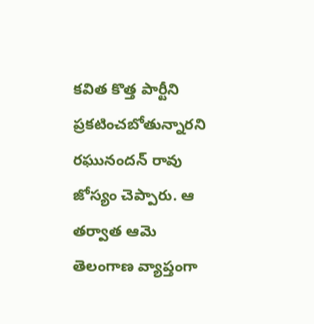కవిత కొత్త పార్టీని ప్రకటించబోతున్నారని రఘునందన్ రావు జోస్యం చెప్పారు. ఆ తర్వాత ఆమె తెలంగాణ వ్యాప్తంగా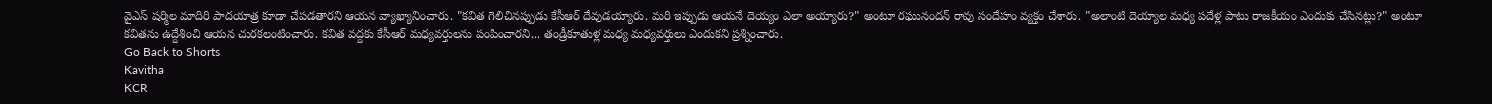వైఎస్ షర్మిల మాదిరి పాదయాత్ర కూడా చేపడతారని ఆయన వ్యాఖ్యానించారు. "కవిత గెలిచినప్పుడు కేసీఆర్ దేవుడయ్యారు. మరి ఇప్పుడు ఆయనే దెయ్యం ఎలా అయ్యారు?" అంటూ రఘునందన్ రావు సందేహం వ్యక్తం చేశారు. "అలాంటి దెయ్యాల మధ్య పదేళ్ల పాటు రాజకీయం ఎందుకు చేసినట్లు?" అంటూ కవితను ఉద్దేశించి ఆయన చురకలంటించారు. కవిత వద్దకు కేసీఆర్ మధ్యవర్తులను పంపించారని... తండ్రీకూతుళ్ల మధ్య మధ్యవర్తులు ఎందుకని ప్రశ్నించారు.
Go Back to Shorts
Kavitha
KCR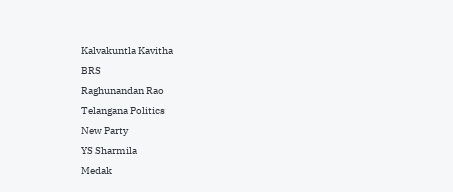Kalvakuntla Kavitha
BRS
Raghunandan Rao
Telangana Politics
New Party
YS Sharmila
Medak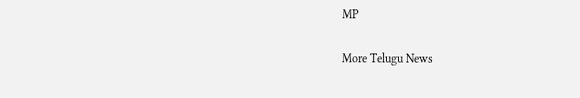MP

More Telugu News